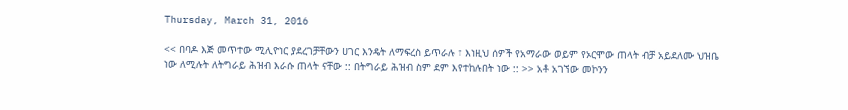Thursday, March 31, 2016

<< በባዶ እጅ መጥተው ሚሊዮነር ያደረገቻቸውን ሀገር እንዴት ለማፍረስ ይጥራሉ ፣ እነዚህ ሰዎች የአማራው ወይም የኦርሞው ጠላት ብቻ አይደለሙ ህዝቤ ነው ለሚሉት ለትግራይ ሕዝብ እራሱ ጠላት ናቸው :: በትግራይ ሕዝብ ስም ደም እየተከሉበት ነው :: >> አቶ አገኘው መኮንን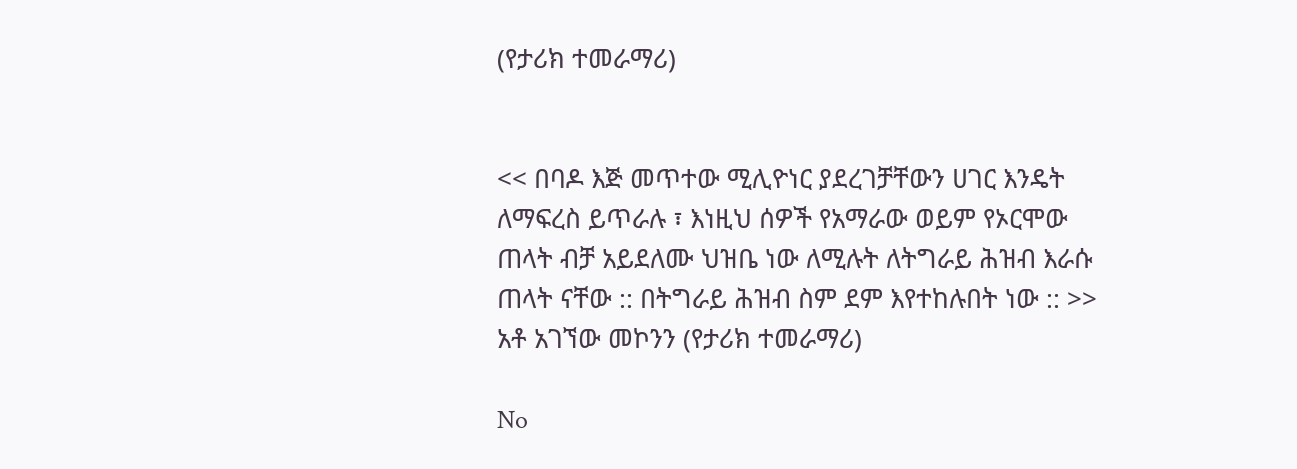(የታሪክ ተመራማሪ)


<< በባዶ እጅ መጥተው ሚሊዮነር ያደረገቻቸውን ሀገር እንዴት ለማፍረስ ይጥራሉ ፣ እነዚህ ሰዎች የአማራው ወይም የኦርሞው ጠላት ብቻ አይደለሙ ህዝቤ ነው ለሚሉት ለትግራይ ሕዝብ እራሱ ጠላት ናቸው :: በትግራይ ሕዝብ ስም ደም እየተከሉበት ነው :: >> አቶ አገኘው መኮንን (የታሪክ ተመራማሪ)

No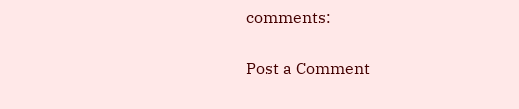comments:

Post a Comment